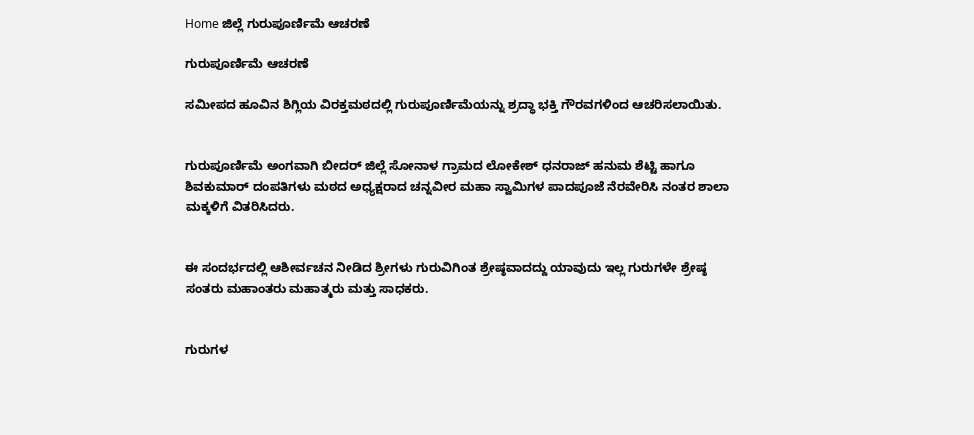Home ಜಿಲ್ಲೆ ಗುರುಪೂರ್ಣಿಮೆ ಆಚರಣೆ

ಗುರುಪೂರ್ಣಿಮೆ ಆಚರಣೆ

ಸಮೀಪದ ಹೂವಿನ ಶಿಗ್ಲಿಯ ವಿರಕ್ತಮಠದಲ್ಲಿ ಗುರುಪೂರ್ಣಿಮೆಯನ್ನು ಶ್ರದ್ಧಾ ಭಕ್ತಿ ಗೌರವಗಳಿಂದ ಆಚರಿಸಲಾಯಿತು.


ಗುರುಪೂರ್ಣಿಮೆ ಅಂಗವಾಗಿ ಬೀದರ್ ಜಿಲ್ಲೆ ಸೋನಾಳ ಗ್ರಾಮದ ಲೋಕೇಶ್ ಧನರಾಜ್ ಹನುಮ ಶೆಟ್ಟಿ ಹಾಗೂ ಶಿವಕುಮಾರ್ ದಂಪತಿಗಳು ಮಠದ ಅಧ್ಯಕ್ಷರಾದ ಚನ್ನವೀರ ಮಹಾ ಸ್ವಾಮಿಗಳ ಪಾದಪೂಜೆ ನೆರವೇರಿಸಿ ನಂತರ ಶಾಲಾ ಮಕ್ಕಳಿಗೆ ವಿತರಿಸಿದರು.


ಈ ಸಂದರ್ಭದಲ್ಲಿ ಆಶೀರ್ವಚನ ನೀಡಿದ ಶ್ರೀಗಳು ಗುರುವಿಗಿಂತ ಶ್ರೇಷ್ಠವಾದದ್ದು ಯಾವುದು ಇಲ್ಲ ಗುರುಗಳೇ ಶ್ರೇಷ್ಠ ಸಂತರು ಮಹಾಂತರು ಮಹಾತ್ಮರು ಮತ್ತು ಸಾಧಕರು.


ಗುರುಗಳ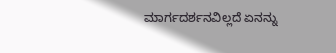ಮಾರ್ಗದರ್ಶನವಿಲ್ಲದೆ ಏನನ್ನು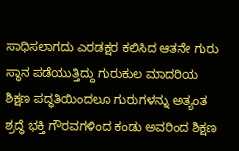ಸಾಧಿಸಲಾಗದು ಎರಡಕ್ಷರ ಕಲಿಸಿದ ಆತನೇ ಗುರು ಸ್ಥಾನ ಪಡೆಯುತ್ತಿದ್ದು ಗುರುಕುಲ ಮಾದರಿಯ ಶಿಕ್ಷಣ ಪದ್ಧತಿಯಿಂದಲೂ ಗುರುಗಳನ್ನು ಅತ್ಯಂತ ಶ್ರದ್ಧೆ ಭಕ್ತಿ ಗೌರವಗಳಿಂದ ಕಂಡು ಅವರಿಂದ ಶಿಕ್ಷಣ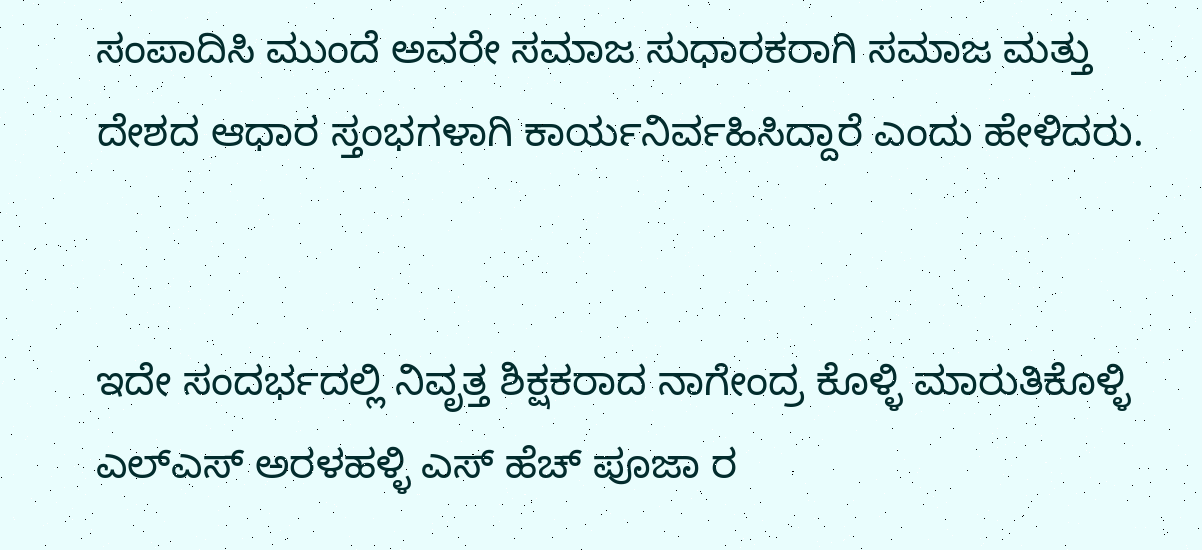ಸಂಪಾದಿಸಿ ಮುಂದೆ ಅವರೇ ಸಮಾಜ ಸುಧಾರಕರಾಗಿ ಸಮಾಜ ಮತ್ತು ದೇಶದ ಆಧಾರ ಸ್ತಂಭಗಳಾಗಿ ಕಾರ್ಯನಿರ್ವಹಿಸಿದ್ದಾರೆ ಎಂದು ಹೇಳಿದರು.


ಇದೇ ಸಂದರ್ಭದಲ್ಲಿ ನಿವೃತ್ತ ಶಿಕ್ಷಕರಾದ ನಾಗೇಂದ್ರ ಕೊಳ್ಳಿ ಮಾರುತಿಕೊಳ್ಳಿ ಎಲ್‌ಎಸ್ ಅರಳಹಳ್ಳಿ ಎಸ್ ಹೆಚ್ ಪೂಜಾ ರ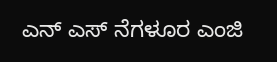ಎನ್ ಎಸ್ ನೆಗಳೂರ ಎಂಜಿ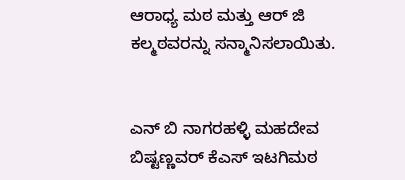ಆರಾಧ್ಯ ಮಠ ಮತ್ತು ಆರ್ ಜಿ ಕಲ್ಮಠವರನ್ನು ಸನ್ಮಾನಿಸಲಾಯಿತು.


ಎನ್ ಬಿ ನಾಗರಹಳ್ಳಿ ಮಹದೇವ ಬಿಷ್ಟಣ್ಣವರ್ ಕೆಎಸ್ ಇಟಗಿಮಠ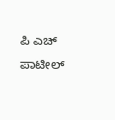ಪಿ ಎಚ್ ಪಾಟೀಲ್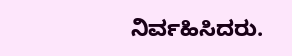ನಿರ್ವಹಿಸಿದರು.